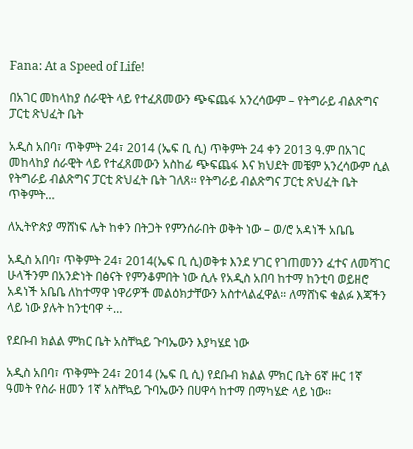Fana: At a Speed of Life!

በአገር መከላከያ ሰራዊት ላይ የተፈጸመውን ጭፍጨፋ አንረሳውም – የትግራይ ብልጽግና ፓርቲ ጽህፈት ቤት

አዲስ አበባ፣ ጥቅምት 24፣ 2014 (ኤፍ ቢ ሲ) ጥቅምት 24 ቀን 2013 ዓ.ም በአገር መከላከያ ሰራዊት ላይ የተፈጸመውን አስከፊ ጭፍጨፋ እና ክህደት መቼም አንረሳውም ሲል የትግራይ ብልጽግና ፓርቲ ጽህፈት ቤት ገለጸ፡፡ የትግራይ ብልጽግና ፓርቲ ጽህፈት ቤት ጥቅምት…

ለኢትዮጵያ ማሸነፍ ሌት ከቀን በትጋት የምንሰራበት ወቅት ነው – ወ/ሮ አዳነች አቤቤ

አዲስ አበባ፣ ጥቅምት 24፣ 2014(ኤፍ ቢ ሲ)ወቅቱ እንደ ሃገር የገጠመንን ፈተና ለመሻገር ሁላችንም በአንድነት በፅናት የምንቆምበት ነው ሲሉ የአዲስ አበባ ከተማ ከንቲባ ወይዘሮ አዳነች አቤቤ ለከተማዋ ነዋሪዎች መልዕክታቸውን አስተላልፈዋል። ለማሸነፍ ቁልፉ እጃችን ላይ ነው ያሉት ከንቲባዋ ÷…

የደቡብ ክልል ምክር ቤት አስቸኳይ ጉባኤውን እያካሄደ ነው

አዲስ አበባ፣ ጥቅምት 24፣ 2014 (ኤፍ ቢ ሲ) የደቡብ ክልል ምክር ቤት 6ኛ ዙር 1ኛ ዓመት የስራ ዘመን 1ኛ አስቸኳይ ጉባኤውን በሀዋሳ ከተማ በማካሄድ ላይ ነው፡፡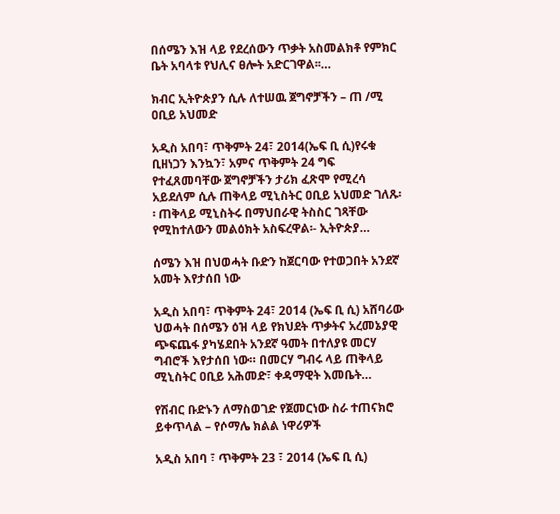በሰሜን እዝ ላይ የደረሰውን ጥቃት አስመልክቶ የምክር ቤት አባላቱ የህሊና ፀሎት አድርገዋል፡፡…

ክብር ኢትዮጵያን ሲሉ ለተሠዉ ጀግኖቻችን – ጠ /ሚ ዐቢይ አህመድ

አዲስ አበባ፣ ጥቅምት 24፣ 2014(ኤፍ ቢ ሲ)የሩቁ ቢዘነጋን እንኳን፣ አምና ጥቅምት 24 ግፍ የተፈጸመባቸው ጀግኖቻችን ታሪክ ፈጽሞ የሚረሳ አይደለም ሲሉ ጠቅላይ ሚኒስትር ዐቢይ አህመድ ገለጹ፡፡ ጠቅላይ ሚኒስትሩ በማህበራዊ ትስስር ገጻቸው የሚከተለውን መልዕክት አስፍረዋል፡- ኢትዮጵያ…

ሰሜን እዝ በህወሓት ቡድን ከጀርባው የተወጋበት አንደኛ አመት እየታሰበ ነው

አዲስ አበባ፣ ጥቅምት 24፣ 2014 (ኤፍ ቢ ሲ) አሸባሪው ህወሓት በሰሜን ዕዝ ላይ የክህደት ጥቃትና አረመኔያዊ ጭፍጨፋ ያካሄደበት አንደኛ ዓመት በተለያዩ መርሃ ግብሮች እየታሰበ ነው። በመርሃ ግብሩ ላይ ጠቅላይ ሚኒስትር ዐቢይ አሕመድ፣ ቀዳማዊት እመቤት…

የሽብር ቡድኑን ለማስወገድ የጀመርነው ስራ ተጠናክሮ ይቀጥላል – የሶማሌ ክልል ነዋሪዎች

አዲስ አበባ ፣ ጥቅምት 23 ፣ 2014 (ኤፍ ቢ ሲ)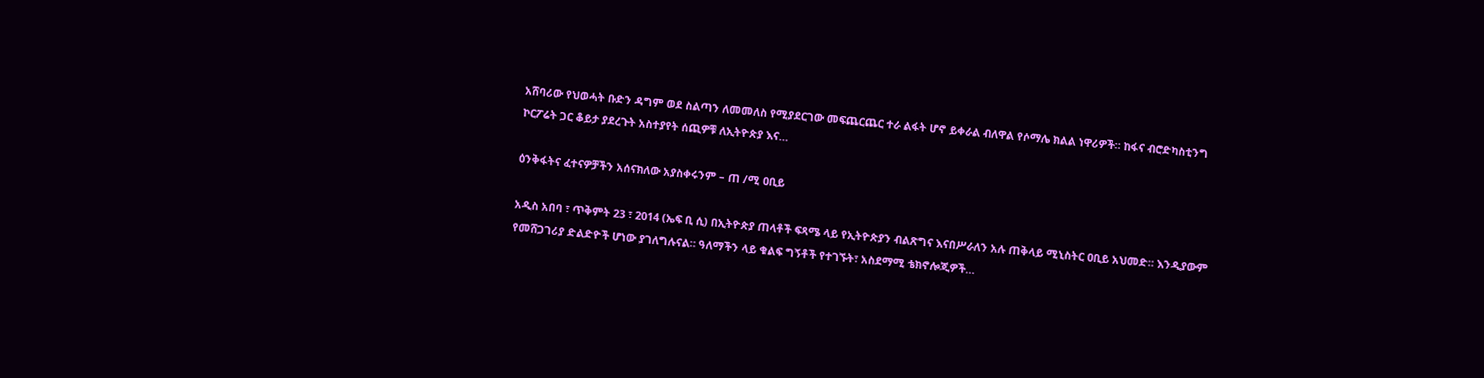አሸባሪው የህወሓት ቡድን ዳግም ወደ ስልጣን ለመመለስ የሚያደርገው መፍጨርጨር ተራ ልፋት ሆኖ ይቀራል ብለዋል የሶማሌ ክልል ነዋሪዎች። ከፋና ብሮድካስቲንግ ኮርፖሬት ጋር ቆይታ ያደረጉት አስተያየት ሰጪዎቹ ለኢትዮጵያ እና…

ዕንቅፋትና ፈተናዎቻችን አሰናክለው አያስቀሩንም – ጠ /ሚ ዐቢይ

አዲስ አበባ ፣ ጥቅምት 23 ፣ 2014 (ኤፍ ቢ ሲ) በኢትዮጵያ ጠላቶች ፍጻሜ ላይ የኢትዮጵያን ብልጽግና እናበሥራለን አሉ ጠቅላይ ሚኒስትር ዐቢይ አህመድ። እንዲያውም የመሸጋገሪያ ድልድዮች ሆነው ያገለግሉናል። ዓለማችን ላይ ቁልፍ ግኝቶች የተገኙት፣ አስደማሚ ቴክኖሎጂዎች…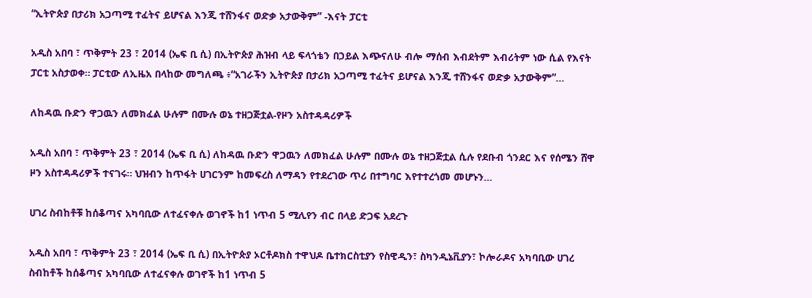“ኢትዮጵያ በታሪክ አጋጣሚ ተፈትና ይሆናል እንጂ ተሸንፋና ወድቃ አታውቅም” -እናት ፓርቲ

አዲስ አበባ ፣ ጥቅምት 23 ፣ 2014 (ኤፍ ቢ ሲ) በኢትዮጵያ ሕዝብ ላይ ፍላጎቴን በኃይል እጭናለሁ ብሎ ማሰብ እብደትም እብሪትም ነው ሲል የእናት ፓርቲ አስታወቀ። ፓርቲው ለኢዜአ በላከው መግለጫ ፥“አገራችን ኢትዮጵያ በታሪክ አጋጣሚ ተፈትና ይሆናል እንጂ ተሸንፋና ወድቃ አታውቅም”…

ለከዳዉ ቡድን ዋጋዉን ለመክፈል ሁሉም በሙሉ ወኔ ተዘጋጅቷል-የዞን አስተዳዳሪዎች

አዲስ አበባ ፣ ጥቅምት 23 ፣ 2014 (ኤፍ ቢ ሲ) ለከዳዉ ቡድን ዋጋዉን ለመክፈል ሁሉም በሙሉ ወኔ ተዘጋጅቷል ሲሉ የደቡብ ጎንደር እና የሰሜን ሸዋ ዞን አስተዳዳሪዎች ተናገሩ። ህዝብን ከጥፋት ሀገርንም ከመፍረስ ለማዳን የተደረገው ጥሪ በተግባር እየተተረጎመ መሆኑን…

ሀገረ ስብከቶቹ ከሰቆጣና አካባቢው ለተፈናቀሉ ወገኖች ከ1 ነጥብ 5 ሚሊየን ብር በላይ ድጋፍ አደረጉ

አዲስ አበባ ፣ ጥቅምት 23 ፣ 2014 (ኤፍ ቢ ሲ) በኢትዮጵያ ኦርቶዶክስ ተዋህዶ ቤተክርስቲያን የስዊዲን፣ ስካንዲኔቪያን፣ ኮሎራዶና አካባቢው ሀገረ ስብከቶች ከሰቆጣና አካባቢው ለተፈናቀሉ ወገኖች ከ1 ነጥብ 5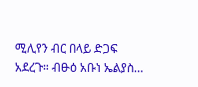ሚሊየን ብር በላይ ድጋፍ አደረጉ። ብፁዕ አቡነ ኤልያስ…